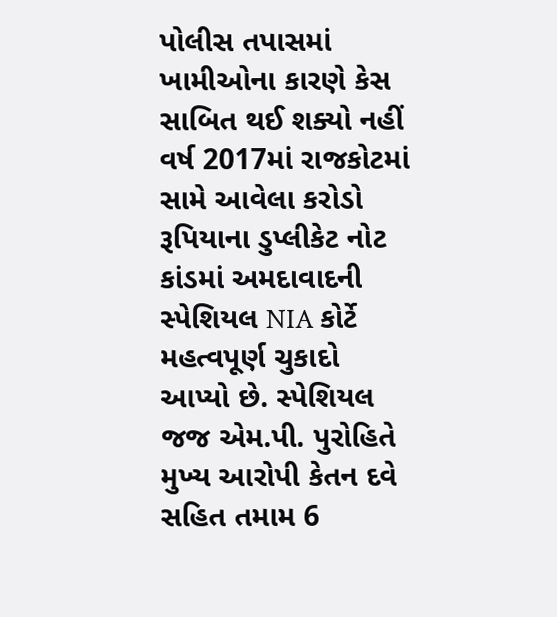પોલીસ તપાસમાં ખામીઓના કારણે કેસ સાબિત થઈ શક્યો નહીં
વર્ષ 2017માં રાજકોટમાં સામે આવેલા કરોડો રૂપિયાના ડુપ્લીકેટ નોટ કાંડમાં અમદાવાદની સ્પેશિયલ NIA કોર્ટે મહત્વપૂર્ણ ચુકાદો આપ્યો છે. સ્પેશિયલ જજ એમ.પી. પુરોહિતે મુખ્ય આરોપી કેતન દવે સહિત તમામ 6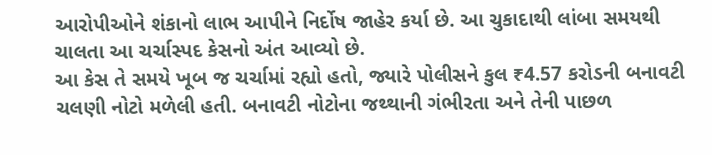આરોપીઓને શંકાનો લાભ આપીને નિર્દોષ જાહેર કર્યા છે. આ ચુકાદાથી લાંબા સમયથી ચાલતા આ ચર્ચાસ્પદ કેસનો અંત આવ્યો છે.
આ કેસ તે સમયે ખૂબ જ ચર્ચામાં રહ્યો હતો, જ્યારે પોલીસને કુલ ₹4.57 કરોડની બનાવટી ચલણી નોટો મળેલી હતી. બનાવટી નોટોના જથ્થાની ગંભીરતા અને તેની પાછળ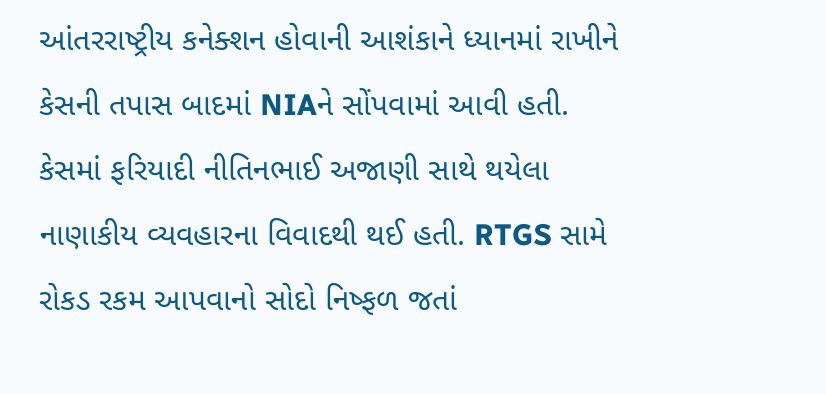આંતરરાષ્ટ્રીય કનેક્શન હોવાની આશંકાને ધ્યાનમાં રાખીને કેસની તપાસ બાદમાં NIAને સોંપવામાં આવી હતી.
કેસમાં ફરિયાદી નીતિનભાઈ અજાણી સાથે થયેલા નાણાકીય વ્યવહારના વિવાદથી થઈ હતી. RTGS સામે રોકડ રકમ આપવાનો સોદો નિષ્ફળ જતાં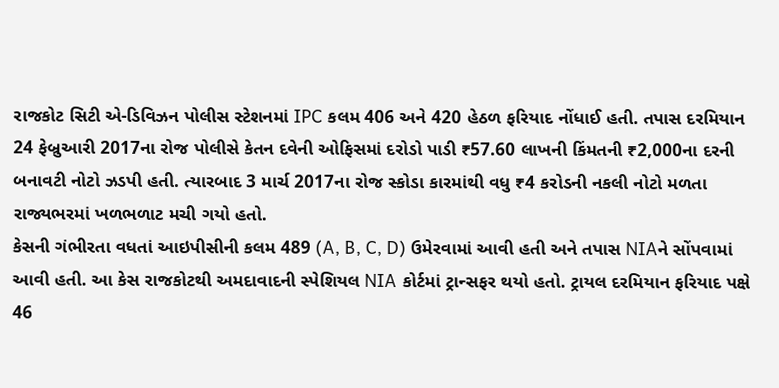રાજકોટ સિટી એ-ડિવિઝન પોલીસ સ્ટેશનમાં IPC કલમ 406 અને 420 હેઠળ ફરિયાદ નોંધાઈ હતી. તપાસ દરમિયાન 24 ફેબ્રુઆરી 2017ના રોજ પોલીસે કેતન દવેની ઓફિસમાં દરોડો પાડી ₹57.60 લાખની કિંમતની ₹2,000ના દરની બનાવટી નોટો ઝડપી હતી. ત્યારબાદ 3 માર્ચ 2017ના રોજ સ્કોડા કારમાંથી વધુ ₹4 કરોડની નકલી નોટો મળતા રાજ્યભરમાં ખળભળાટ મચી ગયો હતો.
કેસની ગંભીરતા વધતાં આઇપીસીની કલમ 489 (A, B, C, D) ઉમેરવામાં આવી હતી અને તપાસ NIAને સોંપવામાં આવી હતી. આ કેસ રાજકોટથી અમદાવાદની સ્પેશિયલ NIA કોર્ટમાં ટ્રાન્સફર થયો હતો. ટ્રાયલ દરમિયાન ફરિયાદ પક્ષે 46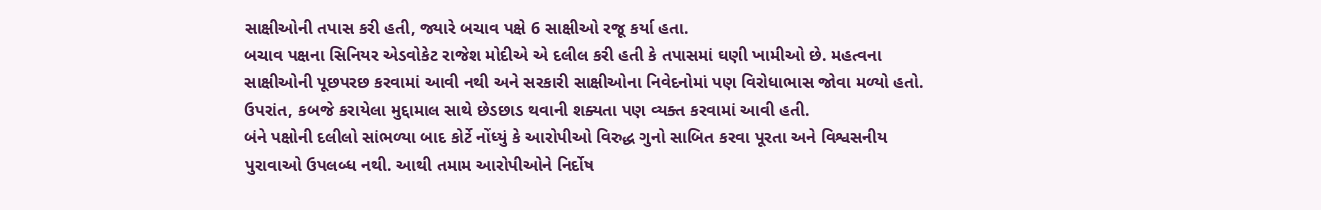સાક્ષીઓની તપાસ કરી હતી, જ્યારે બચાવ પક્ષે 6 સાક્ષીઓ રજૂ કર્યા હતા.
બચાવ પક્ષના સિનિયર એડવોકેટ રાજેશ મોદીએ એ દલીલ કરી હતી કે તપાસમાં ઘણી ખામીઓ છે. મહત્વના સાક્ષીઓની પૂછપરછ કરવામાં આવી નથી અને સરકારી સાક્ષીઓના નિવેદનોમાં પણ વિરોધાભાસ જોવા મળ્યો હતો. ઉપરાંત, કબજે કરાયેલા મુદ્દામાલ સાથે છેડછાડ થવાની શક્યતા પણ વ્યક્ત કરવામાં આવી હતી.
બંને પક્ષોની દલીલો સાંભળ્યા બાદ કોર્ટે નોંધ્યું કે આરોપીઓ વિરુદ્ધ ગુનો સાબિત કરવા પૂરતા અને વિશ્વસનીય પુરાવાઓ ઉપલબ્ધ નથી. આથી તમામ આરોપીઓને નિર્દોષ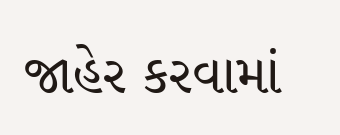જાહેર કરવામાં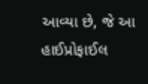આવ્યા છે, જે આ હાઈપ્રોફાઈલ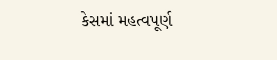કેસમાં મહત્વપૂર્ણ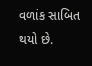વળાંક સાબિત થયો છે.